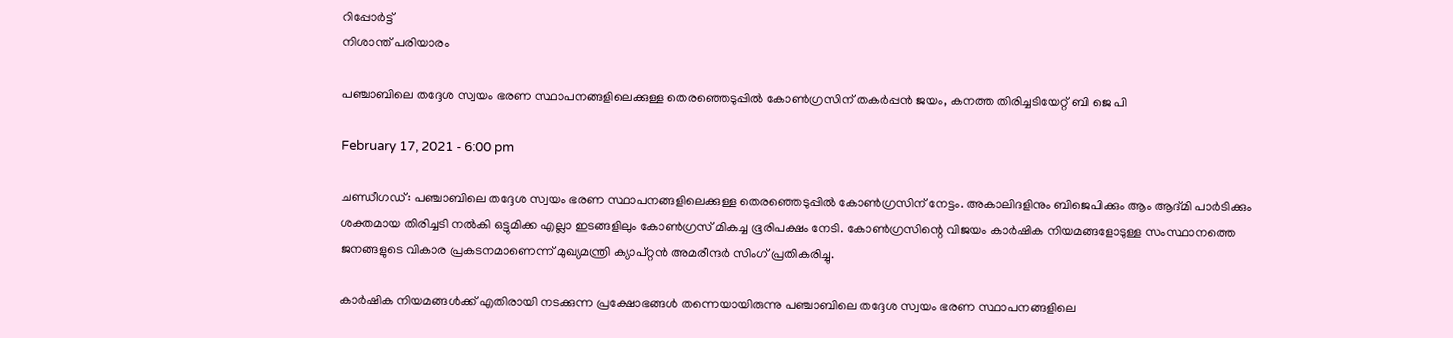റിപ്പോര്‍ട്ട്
നിശാന്ത് പരിയാരം

പഞ്ചാബിലെ തദ്ദേശ സ്വയം ഭരണ സ്ഥാപനങ്ങളിലെക്കുള്ള തെരഞ്ഞെടുപ്പിൽ കോൺഗ്രസിന് തകർപ്പൻ ജയം, കനത്ത തിരിച്ചടിയേറ്റ് ബി ജെ പി

February 17, 2021 - 6:00 pm

ചണ്ഡീഗഡ്: പഞ്ചാബിലെ തദ്ദേശ സ്വയം ഭരണ സ്ഥാപനങ്ങളിലെക്കുള്ള തെരഞ്ഞെടുപ്പിൽ കോൺഗ്രസിന് നേട്ടം. അകാലിദളിനും ബിജെപിക്കും ആം ആദ്മി പാർടിക്കും ശക്തമായ തിരിച്ചടി നൽകി ഒട്ടുമിക്ക എല്ലാ ഇടങ്ങളിലും കോൺഗ്രസ് മികച്ച ഭൂരിപക്ഷം നേടി. കോൺഗ്രസിന്റെ വിജയം കാർഷിക നിയമങ്ങളോടുള്ള സംസ്ഥാനത്തെ ജനങ്ങളുടെ വികാര പ്രകടനമാണെന്ന് മുഖ്യമന്ത്രി ക്യാപ്റ്റൻ അമരീന്ദർ സിംഗ് പ്രതികരിച്ചു.

കാർഷിക നിയമങ്ങൾക്ക് എതിരായി നടക്കുന്ന പ്രക്ഷോഭങ്ങൾ തന്നെയായിരുന്നു പഞ്ചാബിലെ തദ്ദേശ സ്വയം ഭരണ സ്ഥാപനങ്ങളിലെ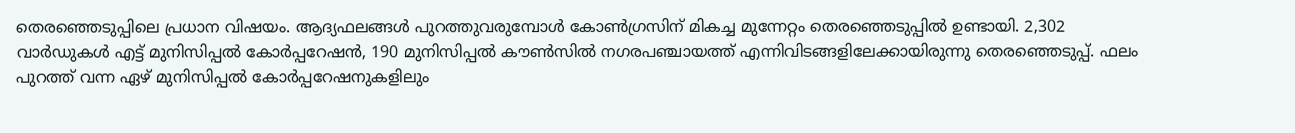തെരഞ്ഞെടുപ്പിലെ പ്രധാന വിഷയം. ആദ്യഫലങ്ങൾ പുറത്തുവരുമ്പോൾ കോൺഗ്രസിന് മികച്ച മുന്നേറ്റം തെരഞ്ഞെടുപ്പിൽ ഉണ്ടായി. 2,302 വാർഡുകൾ എട്ട് മുനിസിപ്പൽ കോർപ്പറേഷൻ, 190 മുനിസിപ്പൽ കൗൺസിൽ നഗരപഞ്ചായത്ത് എന്നിവിടങ്ങളിലേക്കായിരുന്നു തെരഞ്ഞെടുപ്പ്. ഫലം പുറത്ത് വന്ന ഏഴ് മുനിസിപ്പൽ കോർപ്പറേഷനുകളിലും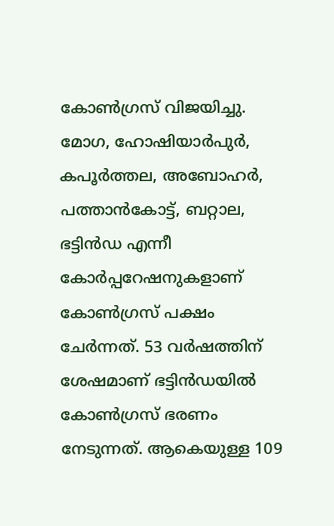കോൺഗ്രസ് വിജയിച്ചു. മോഗ, ഹോഷിയാർപുർ, കപൂർത്തല, അബോഹർ, പത്താൻകോട്ട്, ബറ്റാല, ഭട്ടിൻഡ എന്നീ കോർപ്പറേഷനുകളാണ് കോൺഗ്രസ് പക്ഷം ചേർന്നത്. 53 വർഷത്തിന് ശേഷമാണ് ഭട്ടിൻഡയിൽ കോൺഗ്രസ് ഭരണം നേടുന്നത്. ആകെയുള്ള 109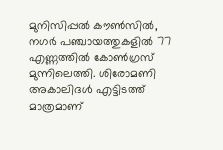മുനിസിപ്പൽ കൗൺസിൽ, നഗർ പഞ്ചായത്തുകളിൽ 77 എണ്ണത്തിൽ കോൺഗ്രസ് മുന്നിലെത്തി. ശിരോമണി അകാലിദൾ എട്ടിടത്ത് മാത്രമാണ്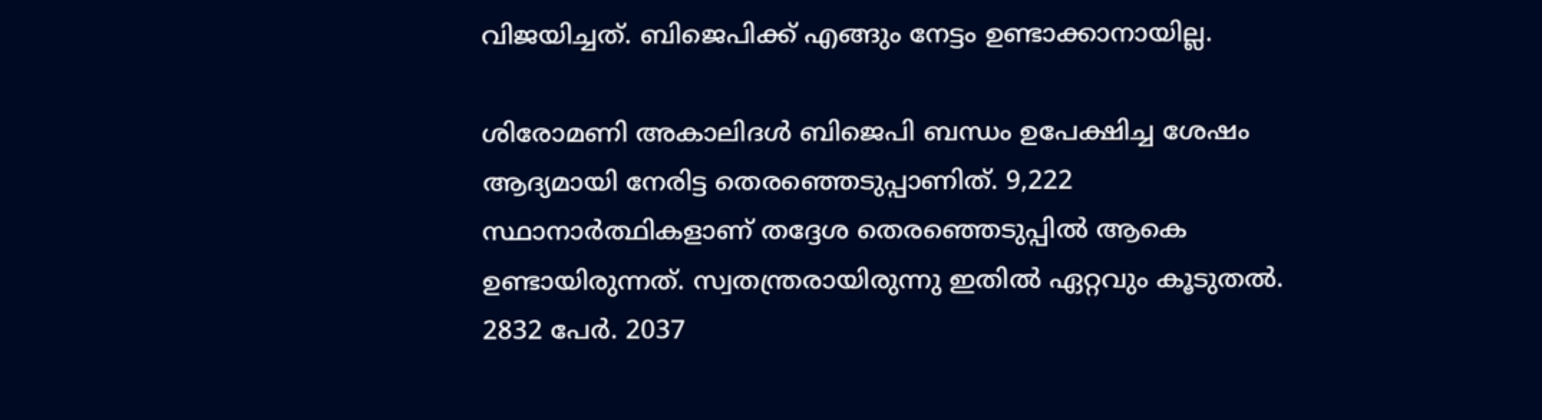വിജയിച്ചത്. ബിജെപിക്ക് എങ്ങും നേട്ടം ഉണ്ടാക്കാനായില്ല.

ശിരോമണി അകാലിദൾ ബിജെപി ബന്ധം ഉപേക്ഷിച്ച ശേഷം ആദ്യമായി നേരിട്ട തെരഞ്ഞെടുപ്പാണിത്. 9,222 സ്ഥാനാർത്ഥികളാണ് തദ്ദേശ തെരഞ്ഞെടുപ്പിൽ ആകെ ഉണ്ടായിരുന്നത്. സ്വതന്ത്രരായിരുന്നു ഇതിൽ ഏറ്റവും കൂടുതൽ. 2832 പേർ. 2037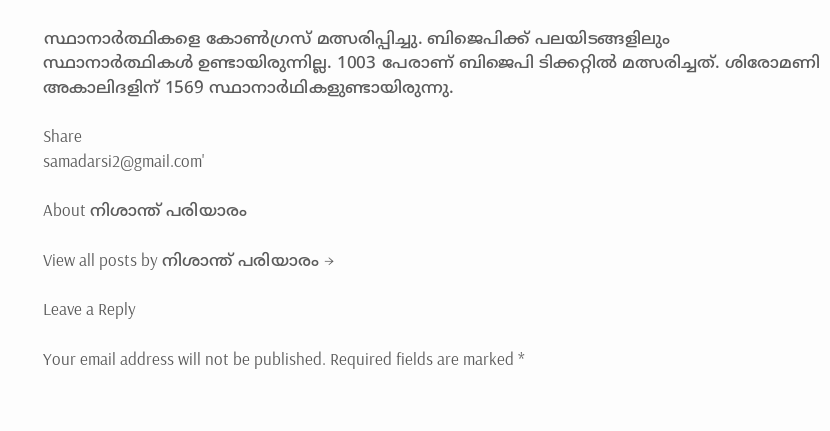സ്ഥാനാർത്ഥികളെ കോൺഗ്രസ് മത്സരിപ്പിച്ചു. ബിജെപിക്ക് പലയിടങ്ങളിലും സ്ഥാനാർത്ഥികൾ ഉണ്ടായിരുന്നില്ല. 1003 പേരാണ് ബിജെപി ടിക്കറ്റിൽ മത്സരിച്ചത്. ശിരോമണി അകാലിദളിന് 1569 സ്ഥാനാർഥികളുണ്ടായിരുന്നു.

Share
samadarsi2@gmail.com'

About നിശാന്ത് പരിയാരം

View all posts by നിശാന്ത് പരിയാരം →

Leave a Reply

Your email address will not be published. Required fields are marked *